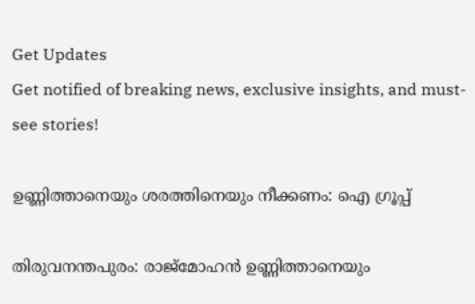Get Updates
Get notified of breaking news, exclusive insights, and must-see stories!

ഉണ്ണിത്താനെയും ശരത്തിനെയും നീക്കണം: ഐ ഗ്രൂപ്പ്

തിരുവനന്തപുരം: രാജ്മോഹന്‍ ഉണ്ണിത്താനെയും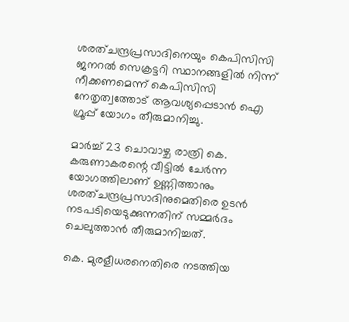ശരത്ചന്ദ്രപ്രസാദിനെയും കെപിസിസി ജനറല്‍ സെക്രട്ടറി സ്ഥാനങ്ങളില്‍ നിന്ന് നീക്കണമെന്ന് കെപിസിസി നേതൃത്വത്തോട് ആവശ്യപ്പെടാന്‍ ഐ ഗ്രൂപ്പ് യോഗം തീരുമാനിച്ചു.

മാര്‍ച്ച് 23 ചൊവാഴ്ച രാത്രി കെ. കരുണാകരന്റെ വീട്ടില്‍ ചേര്‍ന്ന യോഗത്തിലാണ് ഉണ്ണിത്താനും ശരത്ചന്ദ്രപ്രസാദിനുമെതിരെ ഉടന്‍ നടപടിയെടുക്കുന്നതിന് സമ്മര്‍ദം ചെലുത്താന്‍ തീരുമാനിച്ചത്.

കെ. മുരളീധരനെതിരെ നടത്തിയ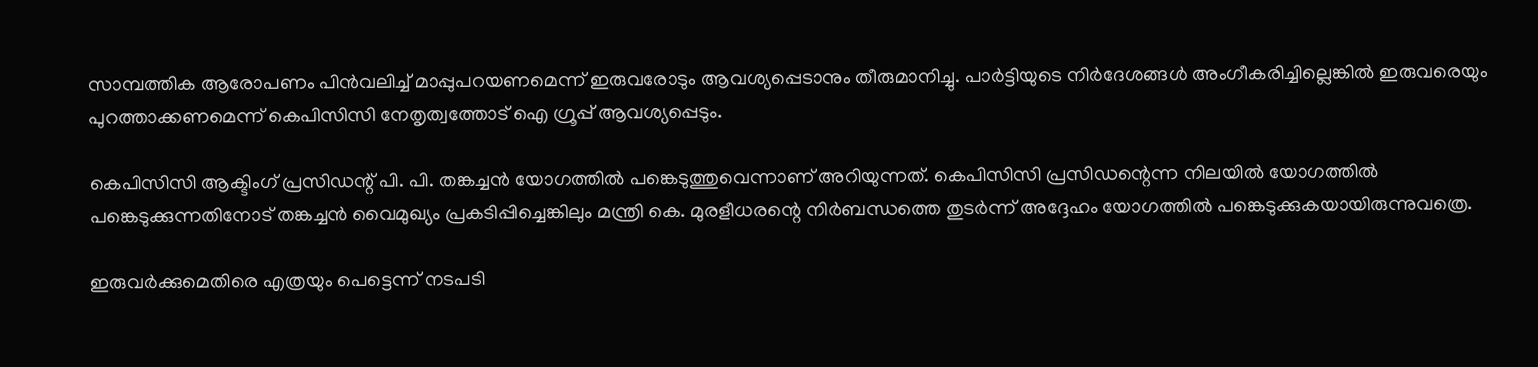സാമ്പത്തിക ആരോപണം പിന്‍വലിച്ച് മാപ്പുപറയണമെന്ന് ഇരുവരോടും ആവശ്യപ്പെടാനും തീരുമാനിച്ചു. പാര്‍ട്ടിയുടെ നിര്‍ദേശങ്ങള്‍ അംഗീകരിച്ചില്ലെങ്കില്‍ ഇരുവരെയും പുറത്താക്കണമെന്ന് കെപിസിസി നേതൃത്വത്തോട് ഐ ഗ്രൂപ്പ് ആവശ്യപ്പെടും.

കെപിസിസി ആക്ടിംഗ് പ്രസിഡന്റ് പി. പി. തങ്കച്ചന്‍ യോഗത്തില്‍ പങ്കെടുത്തുവെന്നാണ് അറിയുന്നത്. കെപിസിസി പ്രസിഡന്റെന്ന നിലയില്‍ യോഗത്തില്‍ പങ്കെടുക്കുന്നതിനോട് തങ്കച്ചന്‍ വൈമുഖ്യം പ്രകടിപ്പിച്ചെങ്കിലും മന്ത്രി കെ. മുരളീധരന്റെ നിര്‍ബന്ധത്തെ തുടര്‍ന്ന് അദ്ദേഹം യോഗത്തില്‍ പങ്കെടുക്കുകയായിരുന്നുവത്രെ.

ഇരുവര്‍ക്കുമെതിരെ എത്രയും പെട്ടെന്ന് നടപടി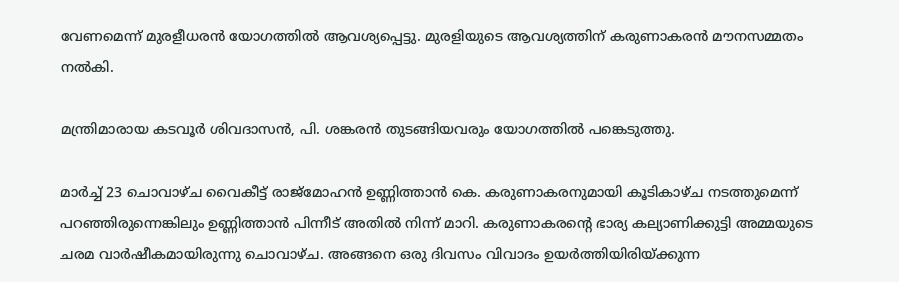വേണമെന്ന് മുരളീധരന്‍ യോഗത്തില്‍ ആവശ്യപ്പെട്ടു. മുരളിയുടെ ആവശ്യത്തിന് കരുണാകരന്‍ മൗനസമ്മതം നല്‍കി.

മന്ത്രിമാരായ കടവൂര്‍ ശിവദാസന്‍, പി. ശങ്കരന്‍ തുടങ്ങിയവരും യോഗത്തില്‍ പങ്കെടുത്തു.

മാര്‍ച്ച് 23 ചൊവാഴ്ച വൈകീട്ട് രാജ്മോഹന്‍ ഉണ്ണിത്താന്‍ കെ. കരുണാകരനുമായി കൂടികാഴ്ച നടത്തുമെന്ന് പറഞ്ഞിരുന്നെങ്കിലും ഉണ്ണിത്താന്‍ പിന്നീട് അതില്‍ നിന്ന് മാറി. കരുണാകരന്റെ ഭാര്യ കല്യാണിക്കുട്ടി അമ്മയുടെ ചരമ വാര്‍ഷീകമായിരുന്നു ചൊവാഴ്ച. അങ്ങനെ ഒരു ദിവസം വിവാദം ഉയര്‍ത്തിയിരിയ്ക്കുന്ന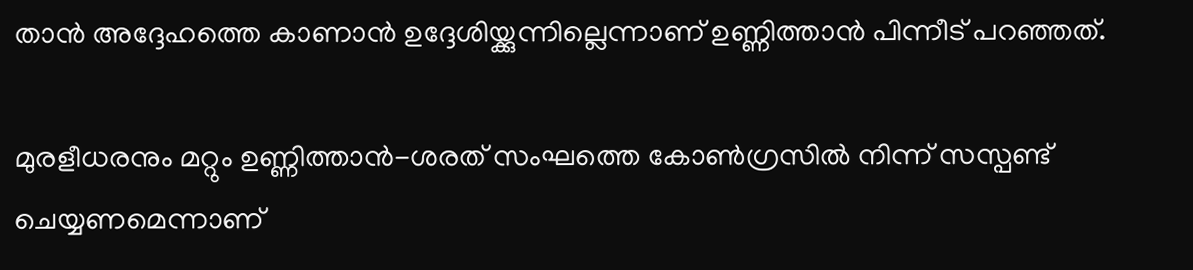താന്‍ അദ്ദേഹത്തെ കാണാന്‍ ഉദ്ദേശിയ്ക്കുന്നില്ലെന്നാണ് ഉണ്ണിത്താന്‍ പിന്നീട് പറഞ്ഞത്.

മുരളീധരനും മറ്റും ഉണ്ണിത്താന്‍-ശരത് സംഘത്തെ കോണ്‍ഗ്രസില്‍ നിന്ന് സസ്പണ്ട് ചെയ്യണമെന്നാണ്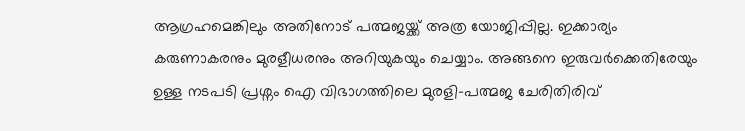ആഗ്രഹമെങ്കിലും അതിനോട് പത്മജയ്ക്ക് അത്ര യോജിപ്പില്ല. ഇക്കാര്യം കരുണാകരനും മുരളീധരനും അറിയുകയും ചെയ്യാം. അങ്ങനെ ഇരുവര്‍ക്കെതിരേയും ഉള്ള നടപടി പ്രശ്നം ഐ വിഭാഗത്തിലെ മുരളി-പത്മജ ചേരിതിരിവ്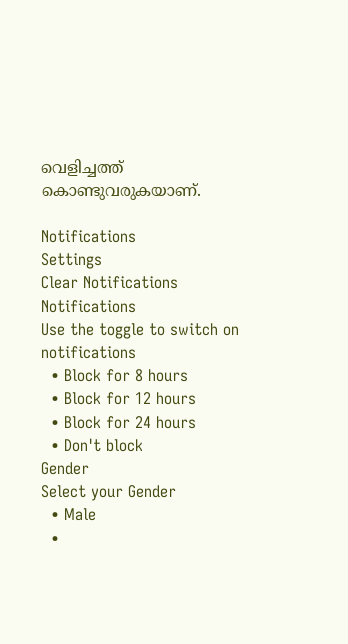വെളിച്ചത്ത് കൊണ്ടുവരുകയാണ്.

Notifications
Settings
Clear Notifications
Notifications
Use the toggle to switch on notifications
  • Block for 8 hours
  • Block for 12 hours
  • Block for 24 hours
  • Don't block
Gender
Select your Gender
  • Male
  •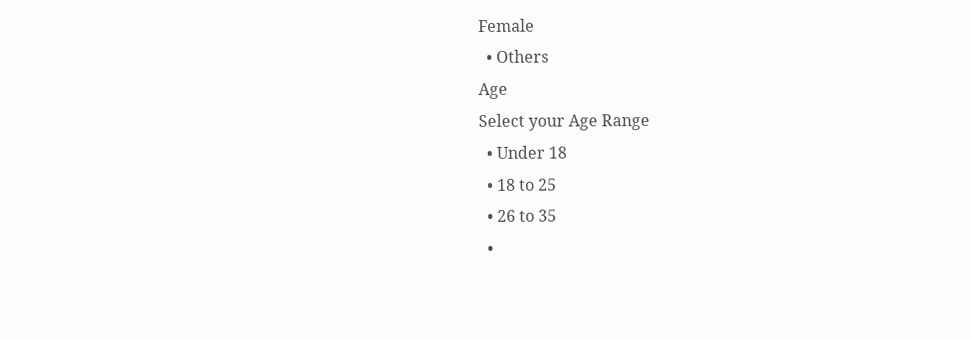Female
  • Others
Age
Select your Age Range
  • Under 18
  • 18 to 25
  • 26 to 35
  •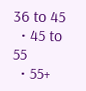36 to 45
  • 45 to 55
  • 55+